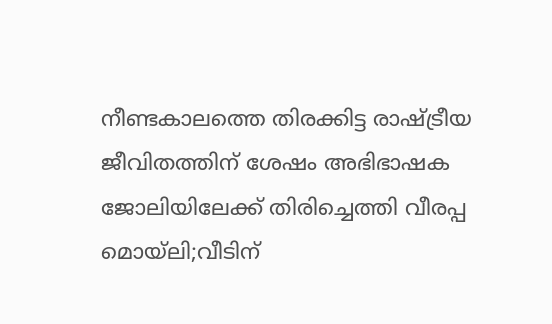നീണ്ടകാലത്തെ തിരക്കിട്ട രാഷ്ട്രീയ ജീവിതത്തിന് ശേഷം അഭിഭാഷക ജോലിയിലേക്ക് തിരിച്ചെത്തി വീരപ്പ മൊയ്ലി;വീടിന്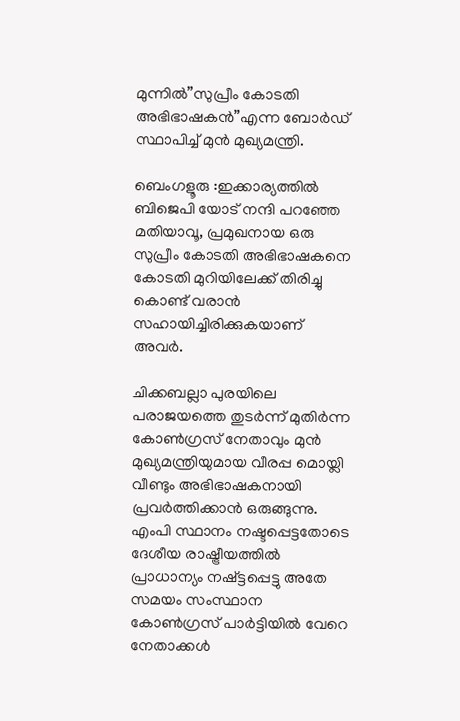മുന്നിൽ”സുപ്രീം കോടതി അഭിഭാഷകൻ”എന്ന ബോർഡ് സ്ഥാപിച്ച് മുൻ മുഖ്യമന്ത്രി.

ബെംഗളൂരു :ഇക്കാര്യത്തിൽ ബിജെപി യോട് നന്ദി പറഞ്ഞേ മതിയാവൂ, പ്രമുഖനായ ഒരു സുപ്രീം കോടതി അഭിഭാഷകനെ കോടതി മുറിയിലേക്ക് തിരിച്ചു കൊണ്ട് വരാൻ സഹായിച്ചിരിക്കുകയാണ് അവർ.

ചിക്കബല്ലാ പുരയിലെ പരാജയത്തെ തുടർന്ന് മുതിർന്ന കോൺഗ്രസ് നേതാവും മുൻ മുഖ്യമന്ത്രിയുമായ വീരപ്പ മൊയ്ലി വീണ്ടും അഭിഭാഷകനായി പ്രവർത്തിക്കാൻ ഒരുങ്ങുന്നു. എംപി സ്ഥാനം നഷ്ടപ്പെട്ടതോടെ ദേശീയ രാഷ്ട്രീയത്തിൽ പ്രാധാന്യം നഷ്ട്ടപ്പെട്ടു അതേ സമയം സംസ്ഥാന കോൺഗ്രസ് പാർട്ടിയിൽ വേറെ നേതാക്കൾ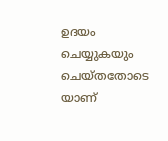ഉദയം ചെയ്യുകയും ചെയ്തതോടെ യാണ്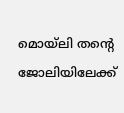മൊയ്ലി തന്റെ ജോലിയിലേക്ക്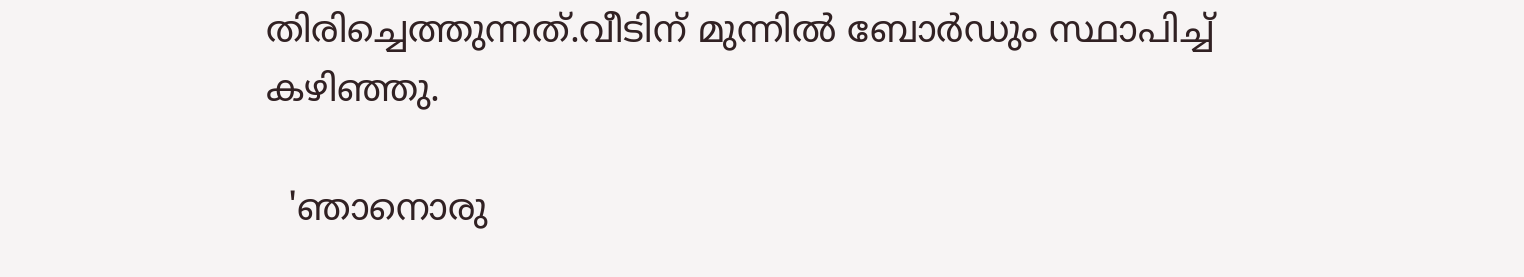തിരിച്ചെത്തുന്നത്.വീടിന് മുന്നിൽ ബോർഡും സ്ഥാപിച്ച് കഴിഞ്ഞു.

  'ഞാനൊരു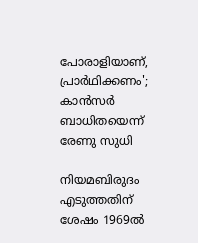പോരാളിയാണ്, പ്രാർഥിക്കണം'; കാൻസർ ബാധിതയെന്ന് രേണു സുധി

നിയമബിരുദം എടുത്തതിന് ശേഷം 1969ൽ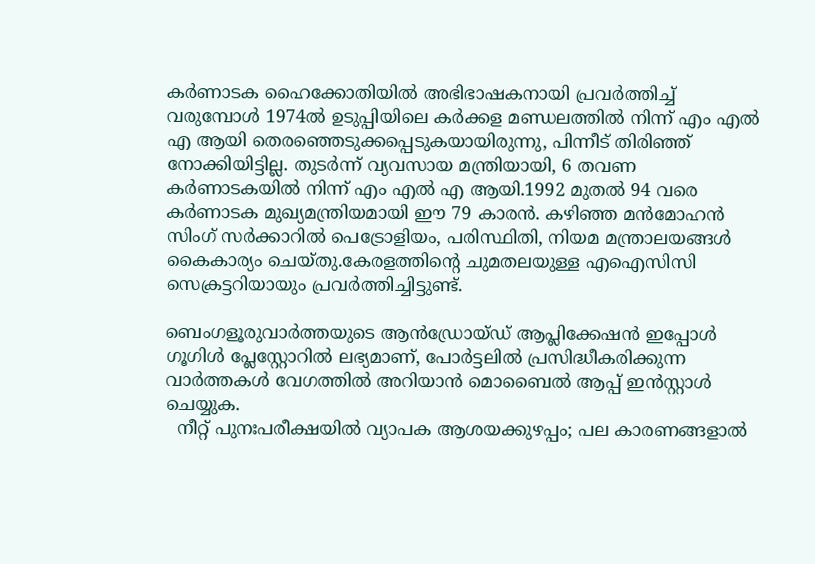കർണാടക ഹൈക്കോതിയിൽ അഭിഭാഷകനായി പ്രവർത്തിച്ച് വരുമ്പോൾ 1974ൽ ഉടുപ്പിയിലെ കർക്കള മണ്ഡലത്തിൽ നിന്ന് എം എൽ എ ആയി തെരഞ്ഞെടുക്കപ്പെടുകയായിരുന്നു, പിന്നീട് തിരിഞ്ഞ് നോക്കിയിട്ടില്ല. തുടർന്ന് വ്യവസായ മന്ത്രിയായി, 6 തവണ കർണാടകയിൽ നിന്ന് എം എൽ എ ആയി.1992 മുതൽ 94 വരെ കർണാടക മുഖ്യമന്ത്രിയമായി ഈ 79 കാരൻ. കഴിഞ്ഞ മൻമോഹൻ സിംഗ് സർക്കാറിൽ പെട്രോളിയം, പരിസ്ഥിതി, നിയമ മന്ത്രാലയങ്ങൾ കൈകാര്യം ചെയ്തു.കേരളത്തിന്റെ ചുമതലയുള്ള എഐസിസി സെക്രട്ടറിയായും പ്രവർത്തിച്ചിട്ടുണ്ട്.

ബെംഗളൂരുവാർത്തയുടെ ആൻഡ്രോയ്ഡ് ആപ്ലിക്കേഷൻ ഇപ്പോൾ ഗൂഗിൾ പ്ലേസ്റ്റോറിൽ ലഭ്യമാണ്, പോർട്ടലിൽ പ്രസിദ്ധീകരിക്കുന്ന വാർത്തകൾ വേഗത്തിൽ അറിയാൻ മൊബൈൽ ആപ്പ് ഇൻസ്റ്റാൾ ചെയ്യുക.
  നീറ്റ് പുനഃപരീക്ഷയിൽ വ്യാപക ആശയക്കുഴപ്പം; പല കാരണങ്ങളാൽ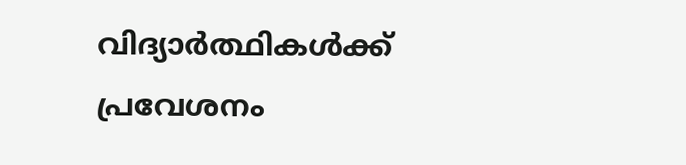വിദ്യാർത്ഥികൾക്ക് പ്രവേശനം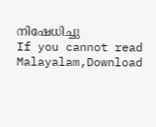നിഷേധിച്ചു
If you cannot read Malayalam,Download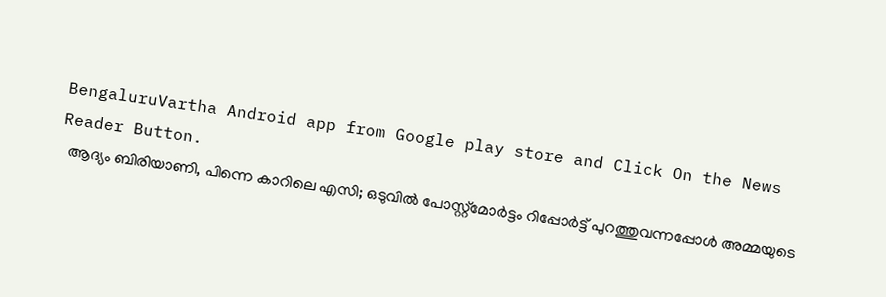BengaluruVartha Android app from Google play store and Click On the News Reader Button.
  ആദ്യം ബിരിയാണി, പിന്നെ കാറിലെ എസി; ഒടുവിൽ പോസ്റ്റ്മോർട്ടം റിപ്പോർട്ട് പുറത്തുവന്നപ്പോൾ അമ്മയുടെ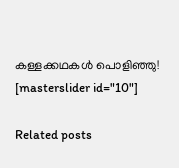കള്ളക്കഥകൾ പൊളിഞ്ഞു!
[masterslider id="10"]

Related posts